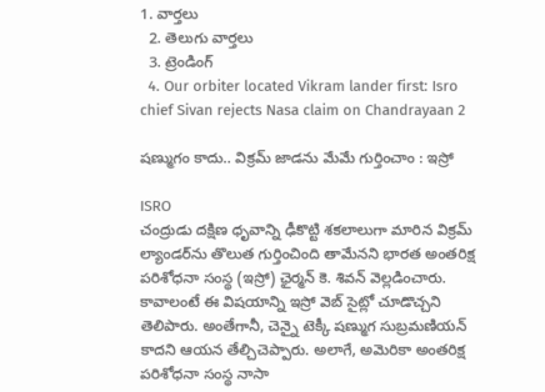1. వార్తలు
  2. తెలుగు వార్తలు
  3. ట్రెండింగ్
  4. Our orbiter located Vikram lander first: Isro chief Sivan rejects Nasa claim on Chandrayaan 2

షణ్ముగం కాదు.. విక్రమ్ జాడను మేమే గుర్తించాం : ఇస్రో

ISRO
చంద్రుడు దక్షిణ ధృవాన్ని ఢీకొట్టి శకలాలుగా మారిన విక్రమ్ ల్యాండర్‌ను తొలుత గుర్తించింది తామేనని భారత అంతరిక్ష పరిశోధనా సంస్థ (ఇస్రో) ఛైర్మన్ కె. శివన్ వెల్లడించారు. కావాలంటే ఈ విషయాన్ని ఇస్రో వెబ్ సైట్లో చూడొచ్చని తెలిపారు. అంతేగానీ, చెన్నై టెక్కీ షణ్ముగ సుబ్రమణియన్ కాదని ఆయన తేల్చిచెప్పారు. అలాగే, అమెరికా అంతరిక్ష పరిశోధనా సంస్థ నాసా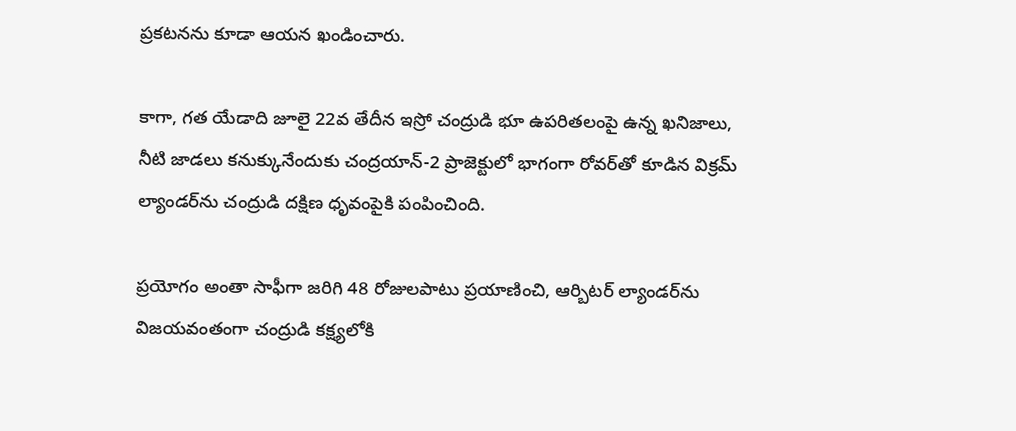ప్రకటనను కూడా ఆయన ఖండించారు.

కాగా, గత యేడాది జూలై 22వ తేదీన ఇస్రో చంద్రుడి భూ ఉపరితలంపై ఉన్న ఖనిజాలు, నీటి జాడలు కనుక్కునేందుకు చంద్రయాన్-2 ప్రాజెక్టులో భాగంగా రోవర్‌తో కూడిన విక్రమ్ ల్యాండర్‌ను చంద్రుడి దక్షిణ ధృవంపైకి పంపించింది.

ప్రయోగం అంతా సాఫీగా జరిగి 48 రోజులపాటు ప్రయాణించి, ఆర్బిటర్ ల్యాండర్‌ను విజయవంతంగా చంద్రుడి కక్ష్యలోకి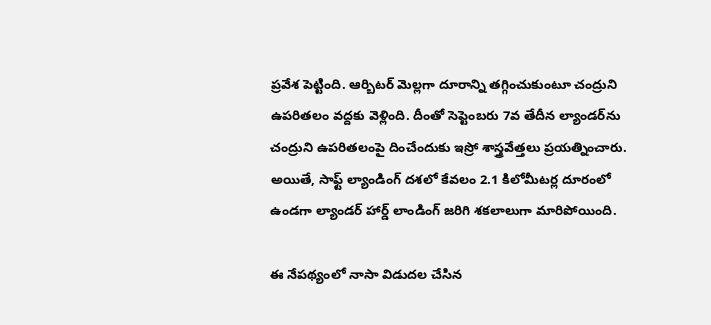ప్రవేశ పెట్టింది. ఆర్బిటర్ మెల్లగా దూరాన్ని తగ్గించుకుంటూ చంద్రుని ఉపరితలం వద్దకు వెళ్లింది. దీంతో సెప్టెంబరు 7వ తేదీన ల్యాండర్‌ను చంద్రుని ఉపరితలంపై దించేందుకు ఇస్రో శాస్త్రవేత్తలు ప్రయత్నించారు. అయితే, సాఫ్ట్ ల్యాండింగ్ దశలో కేవలం 2.1 కిలోమీటర్ల దూరంలో ఉండగా ల్యాండర్ హార్డ్ లాండింగ్ జరిగి శకలాలుగా మారిపోయింది.

ఈ నేపథ్యంలో నాసా విడుదల చేసిన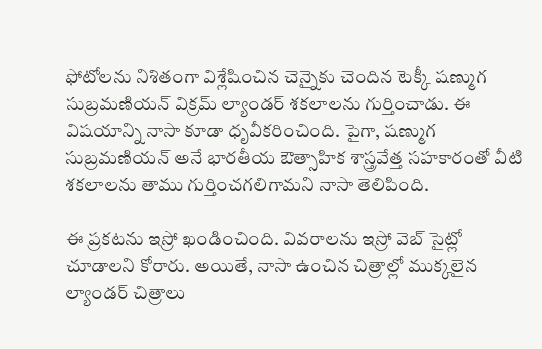ఫోటోలను నిశితంగా విశ్లేషించిన చెన్నైకు చెందిన టెక్కీ షణ్ముగ సుబ్రమణియన్ విక్రమ్ ల్యాండర్ శకలాలను గుర్తించాడు. ఈ విషయాన్ని నాసా కూడా ధృవీకరించింది. పైగా, షణ్ముగ సుబ్రమణియన్ అనే భారతీయ ఔత్సాహిక శాస్త్రవేత్త సహకారంతో వీటి శకలాలను తాము గుర్తించగలిగామని నాసా తెలిపింది.

ఈ ప్రకటను ఇస్రో ఖండించింది. వివరాలను ఇస్రో వెబ్ సైట్లో చూడాలని కోరారు. అయితే, నాసా ఉంచిన చిత్రాల్లో ముక్కలైన ల్యాండర్ చిత్రాలు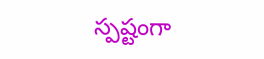స్పష్టంగా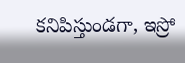కనిపిస్తుండగా, ఇస్రో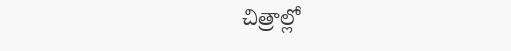చిత్రాల్లో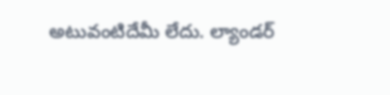అటువంటిదేమీ లేదు. ల్యాండర్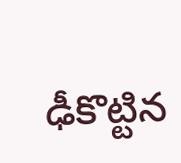ఢీకొట్టిన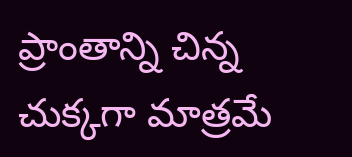ప్రాంతాన్ని చిన్న చుక్కగా మాత్రమే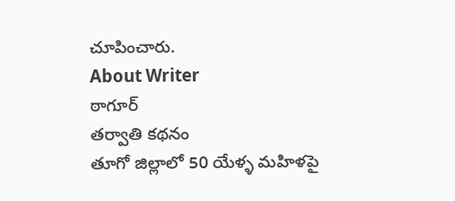చూపించారు.
About Writer
ఠాగూర్
తర్వాతి కథనం
తూగో జిల్లాలో 50 యేళ్ళ మహిళపై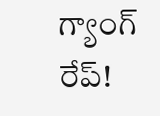గ్యాంగ్ రేప్!